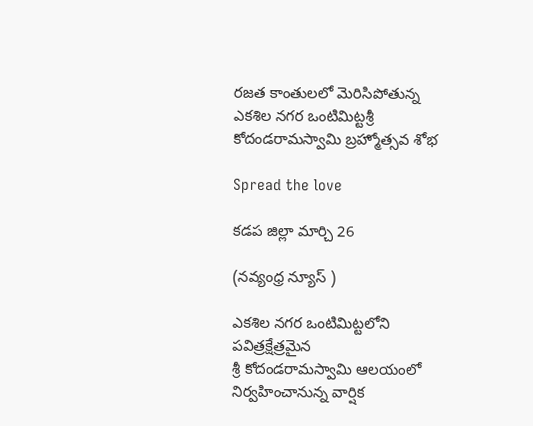రజత కాంతులలో మెరిసిపోతున్న ఎకశిల నగర ఒంటిమిట్టశ్రీ కోదండరామస్వామి బ్రహ్మోత్సవ శోభ

Spread the love

కడప జిల్లా మార్చి 26

(నవ్యంధ్ర న్యూస్ )

ఎకశిల నగర ఒంటిమిట్టలోని పవిత్రక్షేత్రమైన
శ్రీ కోదండరామస్వామి ఆలయంలో
నిర్వహించానున్న వార్షిక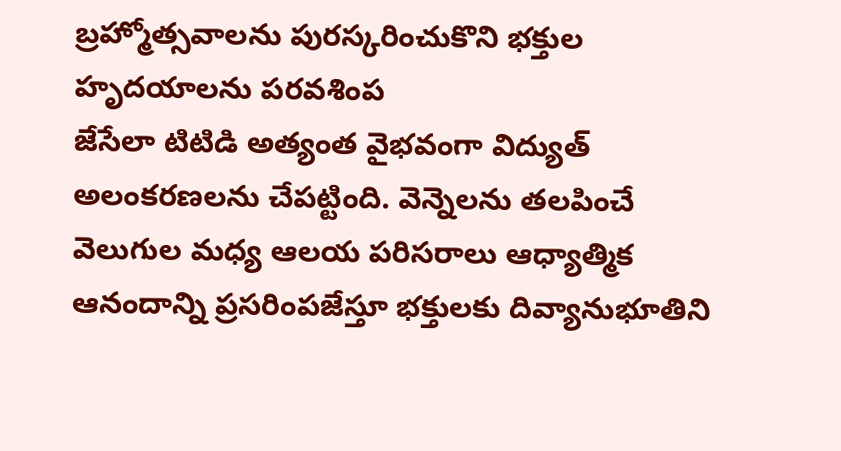బ్రహ్మోత్సవాలను పురస్కరించుకొని భక్తుల హృదయాలను పరవశింప
జేసేలా టిటిడి అత్యంత వైభవంగా విద్యుత్ అలంకరణలను చేపట్టింది. వెన్నెలను తలపించే వెలుగుల మధ్య ఆలయ పరిసరాలు ఆధ్యాత్మిక ఆనందాన్ని ప్రసరింపజేస్తూ భక్తులకు దివ్యానుభూతిని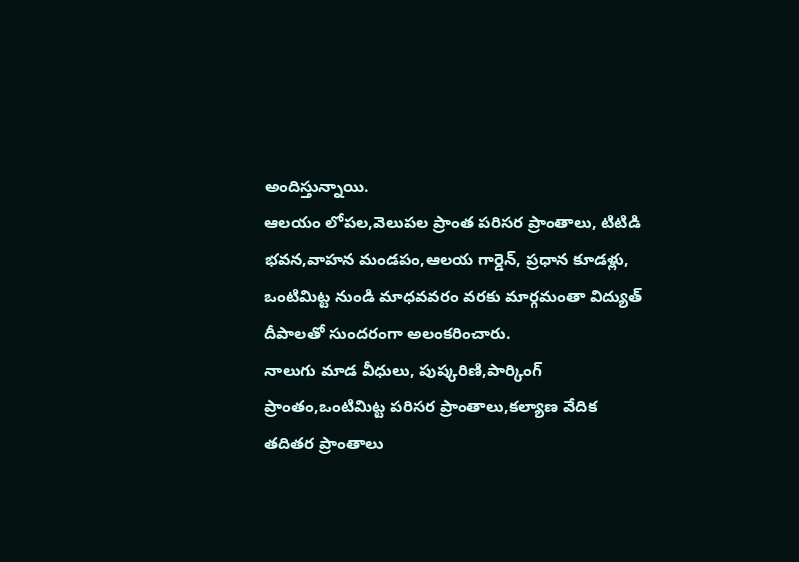అందిస్తున్నాయి.
ఆలయం లోపల,వెలుపల ప్రాంత పరిసర ప్రాంతాలు, టిటిడి భవన,వాహన మండపం,ఆలయ గార్డెన్, ప్రధాన కూడళ్లు,
ఒంటిమిట్ట నుండి మాధవవరం వరకు మార్గమంతా విద్యుత్ దీపాలతో సుందరంగా అలంకరించారు.
నాలుగు మాడ వీధులు, పుష్కరిణి,పార్కింగ్ ప్రాంతం,ఒంటిమిట్ట పరిసర ప్రాంతాలు,కల్యాణ వేదిక తదితర ప్రాంతాలు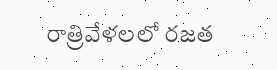రాత్రివేళలలో రజత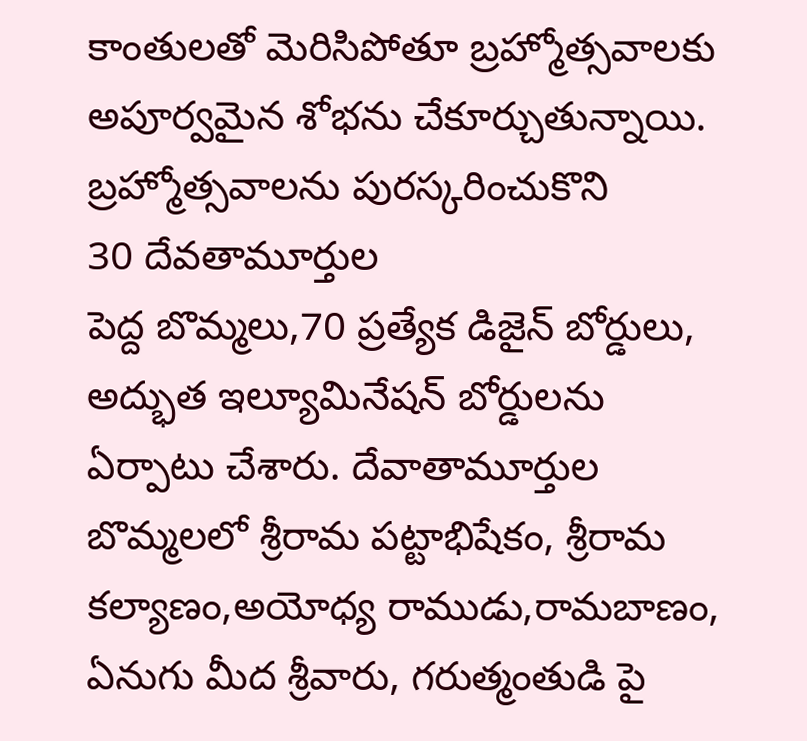కాంతులతో మెరిసిపోతూ బ్రహ్మోత్సవాలకు అపూర్వమైన శోభను చేకూర్చుతున్నాయి.
బ్రహ్మోత్సవాలను పురస్కరించుకొని
30 దేవతామూర్తుల
పెద్ద బొమ్మలు,70 ప్రత్యేక డిజైన్ బోర్డులు,
అద్భుత ఇల్యూమినేషన్ బోర్డులను ఏర్పాటు చేశారు. దేవాతామూర్తుల బొమ్మలలో శ్రీరామ పట్టాభిషేకం, శ్రీరామ కల్యాణం,అయోధ్య రాముడు,రామబాణం, ఏనుగు మీద శ్రీవారు, గరుత్మంతుడి పై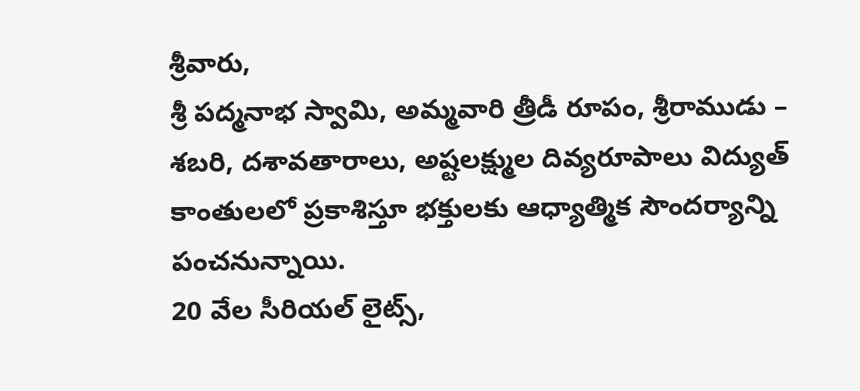శ్రీవారు,
శ్రీ పద్మనాభ స్వామి, అమ్మవారి త్రీడీ రూపం, శ్రీరాముడు – శబరి, దశావతారాలు, అష్టలక్ష్ముల దివ్యరూపాలు విద్యుత్ కాంతులలో ప్రకాశిస్తూ భక్తులకు ఆధ్యాత్మిక సౌందర్యాన్ని
పంచనున్నాయి.
20 వేల సీరియల్ లైట్స్,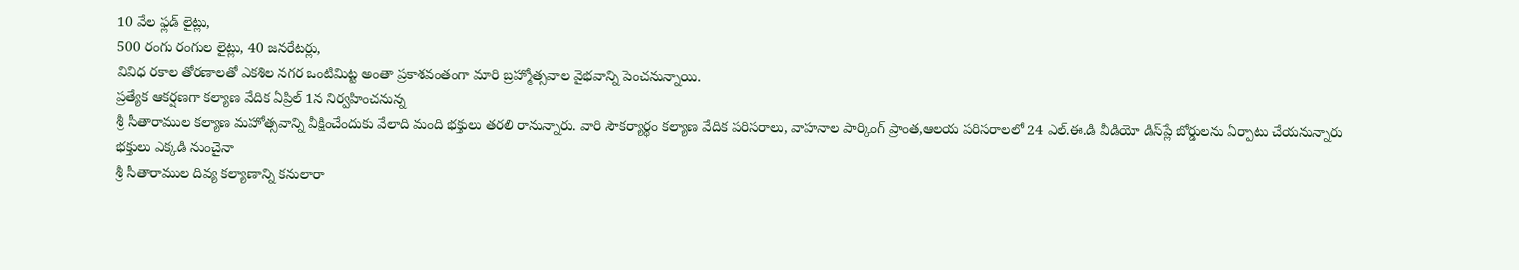10 వేల ఫ్లడ్ లైట్లు,
500 రంగు రంగుల లైట్లు, 40 జనరేటర్లు,
వివిధ రకాల తోరణాలతో ఎకశిల నగర ఒంటిమిట్ట అంతా ప్రకాశవంతంగా మారి బ్రహ్మోత్సవాల వైభవాన్ని పెంచనున్నాయి.
ప్రత్యేక ఆకర్షణగా కల్యాణ వేదిక ఏప్రిల్ 1న నిర్వహించనున్న
శ్రీ సీతారాముల కల్యాణ మహోత్సవాన్ని వీక్షించేందుకు వేలాది మంది భక్తులు తరలి రానున్నారు. వారి సౌకర్యార్థం కల్యాణ వేదిక పరిసరాలు, వాహనాల పార్కింగ్ ప్రాంత,ఆలయ పరిసరాలలో 24 ఎల్.ఈ.డి వీడియో డిస్‌ప్లే బోర్డులను ఏర్పాటు చేయనున్నారు
భక్తులు ఎక్కడి నుంచైనా
శ్రీ సీతారాముల దివ్య కల్యాణాన్ని కనులారా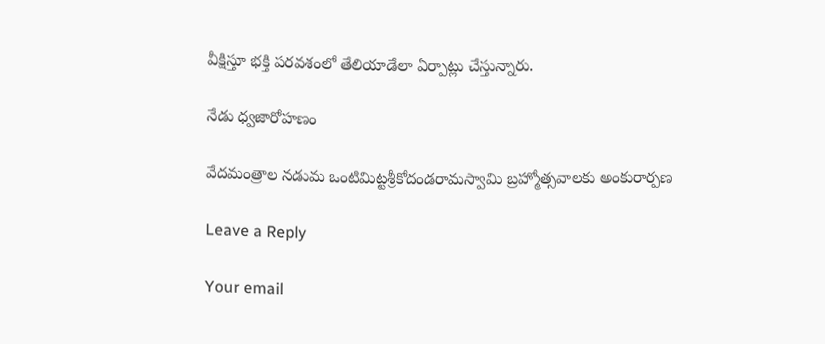వీక్షిస్తూ భక్తి పరవశంలో తేలియాడేలా ఏర్పాట్లు చేస్తున్నారు.

నేడు ధ్వజారోహణం

వేదమంత్రాల నడుమ ఒంటిమిట్టశ్రీకోదండరామస్వామి బ్రహ్మోత్సవాలకు అంకురార్పణ

Leave a Reply

Your email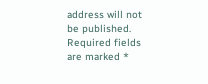address will not be published. Required fields are marked *